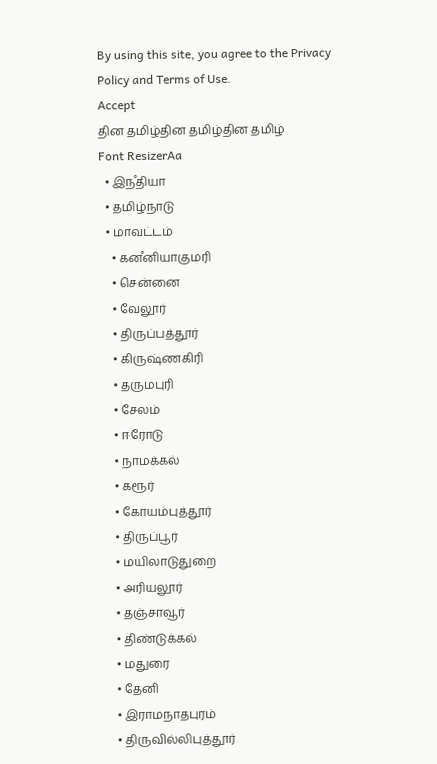By using this site, you agree to the Privacy Policy and Terms of Use.
Accept
தின தமிழ்தின தமிழ்தின தமிழ்
Font ResizerAa
  • இநஂதியா
  • தமிழ்நாடு
  • மாவட்டம்
    • கனஂனியாகுமரி
    • சென்னை
    • வேலூர்
    • திருப்பத்தூர்
    • கிருஷ்ணகிரி
    • தருமபுரி
    • சேலம்
    • ஈரோடு
    • நாமக்கல்
    • கரூர்
    • கோயம்புத்தூர்
    • திருப்பூர்
    • மயிலாடுதுறை
    • அரியலூர்
    • தஞ்சாவூர்
    • திண்டுக்கல்
    • மதுரை
    • தேனி
    • இராமநாதபுரம்
    • திருவில்லிபுத்தூர்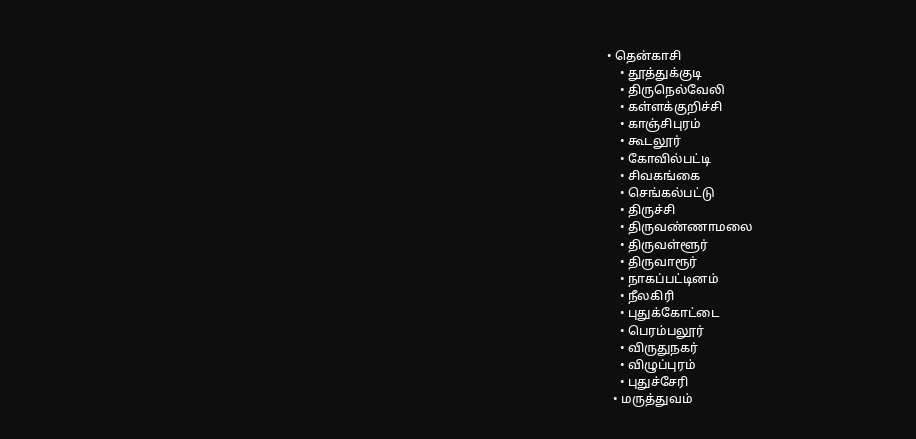• தென்காசி
    • தூத்துக்குடி
    • திருநெல்வேலி
    • கள்ளக்குறிச்சி
    • காஞ்சிபுரம்
    • கூடலூர்
    • கோவில்பட்டி
    • சிவகங்கை
    • செங்கல்பட்டு
    • திருச்சி
    • திருவண்ணாமலை
    • திருவள்ளூர்
    • திருவாரூர்
    • நாகப்பட்டினம்
    • நீலகிரி
    • புதுக்கோட்டை
    • பெரம்பலூர்
    • விருதுநகர்
    • விழுப்புரம்
    • புதுச்சேரி
  • மருத்துவம்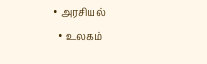• அரசியல்
  • உலகம்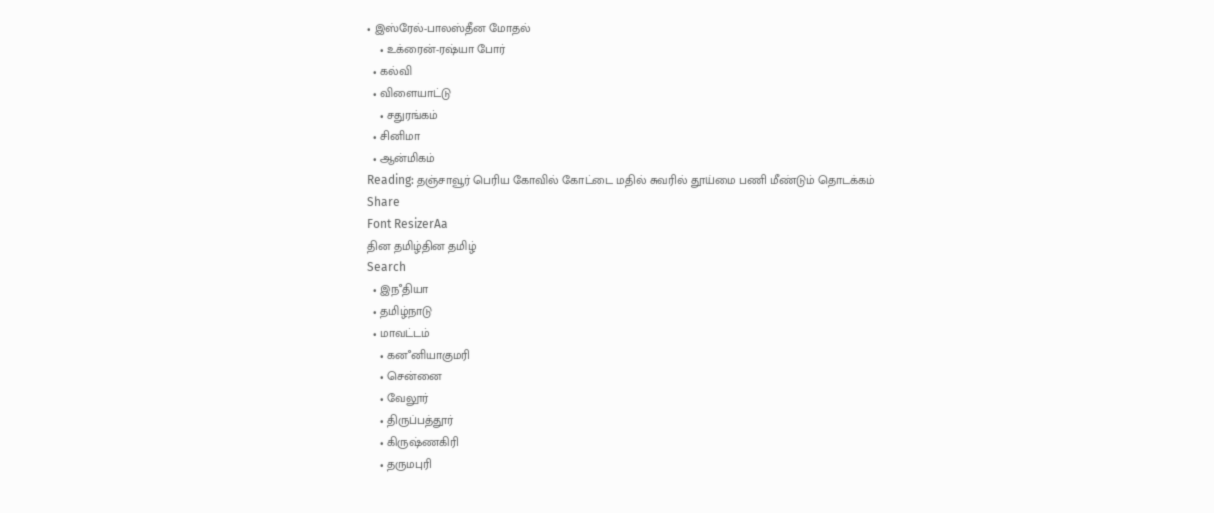• இஸ்ரேல்-பாலஸ்தீன மோதல்
    • உக்ரைன்-ரஷ்யா போர்
  • கல்வி
  • விளையாட்டு
    • சதுரங்கம்
  • சினிமா
  • ஆன்மிகம்
Reading: தஞ்சாவூர் பெரிய கோவில் கோட்டை மதில் சுவரில் தூய்மை பணி மீண்டும் தொடக்கம்
Share
Font ResizerAa
தின தமிழ்தின தமிழ்
Search
  • இநஂதியா
  • தமிழ்நாடு
  • மாவட்டம்
    • கனஂனியாகுமரி
    • சென்னை
    • வேலூர்
    • திருப்பத்தூர்
    • கிருஷ்ணகிரி
    • தருமபுரி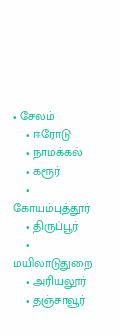• சேலம்
    • ஈரோடு
    • நாமக்கல்
    • கரூர்
    • கோயம்புத்தூர்
    • திருப்பூர்
    • மயிலாடுதுறை
    • அரியலூர்
    • தஞ்சாவூர்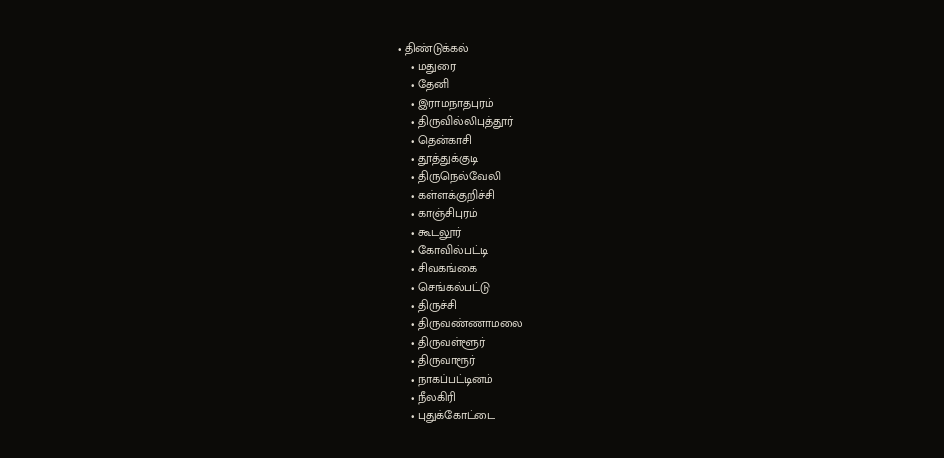• திண்டுக்கல்
    • மதுரை
    • தேனி
    • இராமநாதபுரம்
    • திருவில்லிபுத்தூர்
    • தென்காசி
    • தூத்துக்குடி
    • திருநெல்வேலி
    • கள்ளக்குறிச்சி
    • காஞ்சிபுரம்
    • கூடலூர்
    • கோவில்பட்டி
    • சிவகங்கை
    • செங்கல்பட்டு
    • திருச்சி
    • திருவண்ணாமலை
    • திருவள்ளூர்
    • திருவாரூர்
    • நாகப்பட்டினம்
    • நீலகிரி
    • புதுக்கோட்டை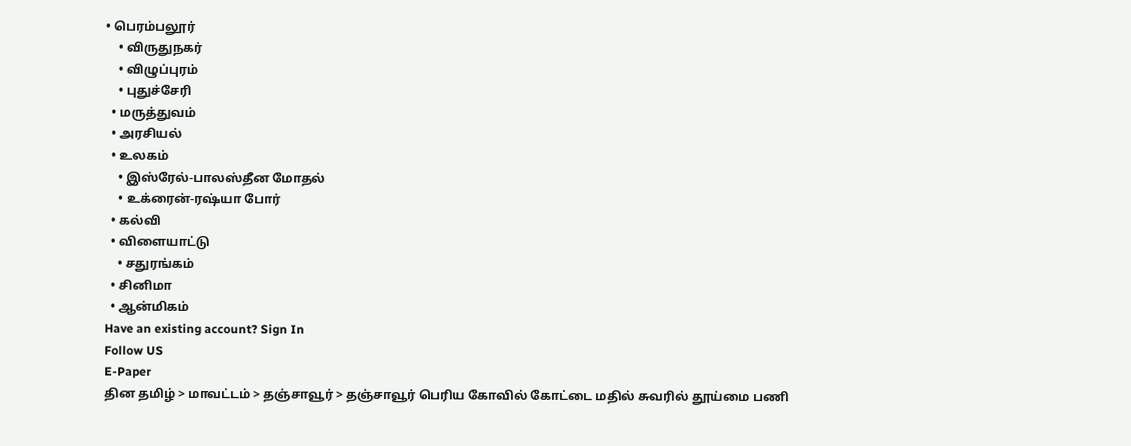• பெரம்பலூர்
    • விருதுநகர்
    • விழுப்புரம்
    • புதுச்சேரி
  • மருத்துவம்
  • அரசியல்
  • உலகம்
    • இஸ்ரேல்-பாலஸ்தீன மோதல்
    • உக்ரைன்-ரஷ்யா போர்
  • கல்வி
  • விளையாட்டு
    • சதுரங்கம்
  • சினிமா
  • ஆன்மிகம்
Have an existing account? Sign In
Follow US
E-Paper
தின தமிழ் > மாவட்டம் > தஞ்சாவூர் > தஞ்சாவூர் பெரிய கோவில் கோட்டை மதில் சுவரில் தூய்மை பணி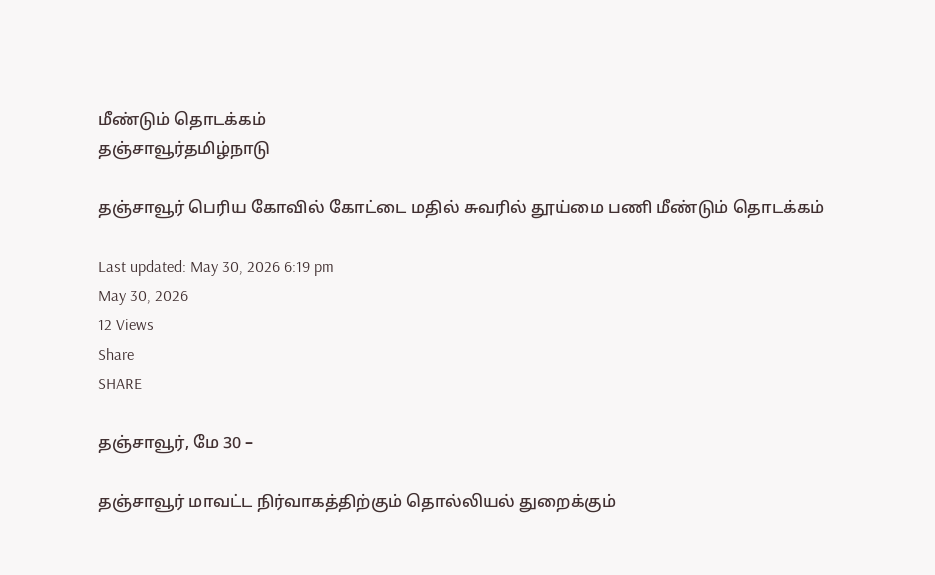மீண்டும் தொடக்கம்
தஞ்சாவூர்தமிழ்நாடு

தஞ்சாவூர் பெரிய கோவில் கோட்டை மதில் சுவரில் தூய்மை பணி மீண்டும் தொடக்கம்

Last updated: May 30, 2026 6:19 pm
May 30, 2026
12 Views
Share
SHARE

தஞ்சாவூர், மே 30 –

தஞ்சாவூர் மாவட்ட நிர்வாகத்திற்கும் தொல்லியல் துறைக்கும்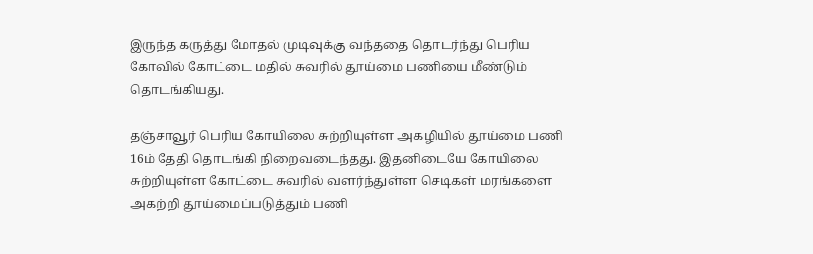இருந்த கருத்து மோதல் முடிவுக்கு வந்ததை தொடர்ந்து பெரிய கோவில் கோட்டை மதில் சுவரில் தூய்மை பணியை மீண்டும் தொடங்கியது.

தஞ்சாவூர் பெரிய கோயிலை சுற்றியுள்ள அகழியில் தூய்மை பணி 16ம் தேதி தொடங்கி நிறைவடைந்தது. இதனிடையே கோயிலை சுற்றியுள்ள கோட்டை சுவரில் வளர்ந்துள்ள செடிகள் மரங்களை அகற்றி தூய்மைப்படுத்தும் பணி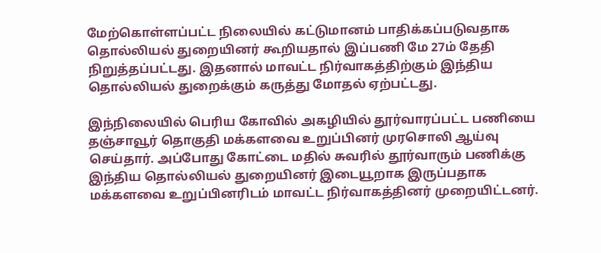மேற்கொள்ளப்பட்ட நிலையில் கட்டுமானம் பாதிக்கப்படுவதாக தொல்லியல் துறையினர் கூறியதால் இப்பணி மே 27ம் தேதி நிறுத்தப்பட்டது. இதனால் மாவட்ட நிர்வாகத்திற்கும் இந்திய தொல்லியல் துறைக்கும் கருத்து மோதல் ஏற்பட்டது.

இந்நிலையில் பெரிய கோவில் அகழியில் தூர்வாரப்பட்ட பணியை தஞ்சாவூர் தொகுதி மக்களவை உறுப்பினர் முரசொலி ஆய்வு செய்தார். அப்போது கோட்டை மதில் சுவரில் தூர்வாரும் பணிக்கு இந்திய தொல்லியல் துறையினர் இடையூறாக இருப்பதாக மக்களவை உறுப்பினரிடம் மாவட்ட நிர்வாகத்தினர் முறையிட்டனர்.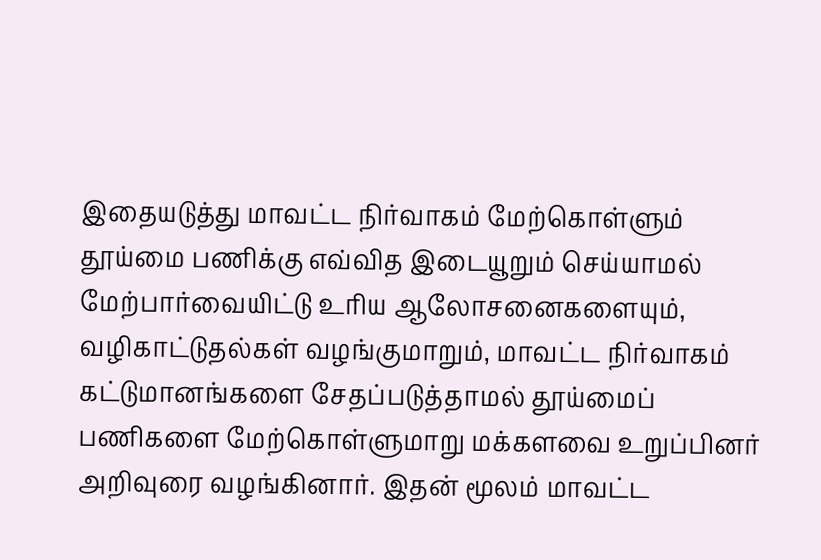இதையடுத்து மாவட்ட நிர்வாகம் மேற்கொள்ளும் தூய்மை பணிக்கு எவ்வித இடையூறும் செய்யாமல் மேற்பார்வையிட்டு உரிய ஆலோசனைகளையும், வழிகாட்டுதல்கள் வழங்குமாறும், மாவட்ட நிர்வாகம் கட்டுமானங்களை சேதப்படுத்தாமல் தூய்மைப் பணிகளை மேற்கொள்ளுமாறு மக்களவை உறுப்பினர் அறிவுரை வழங்கினார். இதன் மூலம் மாவட்ட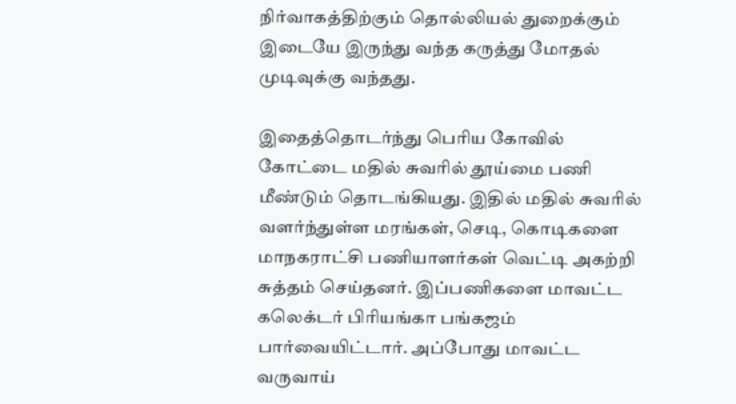நிர்வாகத்திற்கும் தொல்லியல் துறைக்கும் இடையே இருந்து வந்த கருத்து மோதல் முடிவுக்கு வந்தது.

இதைத்தொடர்ந்து பெரிய கோவில் கோட்டை மதில் சுவரில் தூய்மை பணி மீண்டும் தொடங்கியது. இதில் மதில் சுவரில் வளர்ந்துள்ள மரங்கள், செடி, கொடிகளை மாநகராட்சி பணியாளர்கள் வெட்டி அகற்றி சுத்தம் செய்தனர். இப்பணிகளை மாவட்ட கலெக்டர் பிரியங்கா பங்கஜம் பார்வையிட்டார். அப்போது மாவட்ட வருவாய்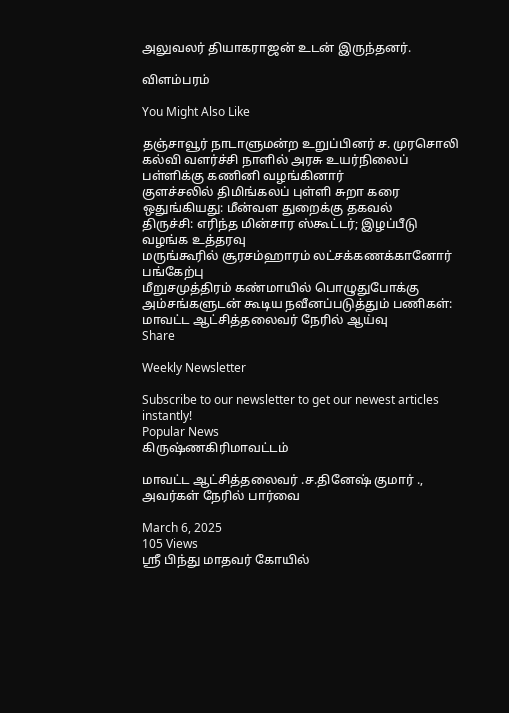அலுவலர் தியாகராஜன் உடன் இருந்தனர்.

விளம்பரம்

You Might Also Like

தஞ்சாவூர் நாடாளுமன்ற உறுப்பினர் ச. முரசொலி கல்வி வளர்ச்சி நாளில் அரசு உயர்நிலைப் பள்ளிக்கு கணினி வழங்கினார்
குளச்சலில் திமிங்கலப் புள்ளி சுறா கரை ஒதுங்கியது: மீன்வள துறைக்கு தகவல்
திருச்சி: எரிந்த மின்சார ஸ்கூட்டர்; இழப்பீடு வழங்க உத்தரவு
மருங்கூரில் சூரசம்ஹாரம் லட்சக்கணக்கானோர் பங்கேற்பு
மீறுசமுத்திரம் கண்மாயில் பொழுதுபோக்கு அம்சங்களுடன் கூடிய நவீனப்படுத்தும் பணிகள்: மாவட்ட ஆட்சித்தலைவர் நேரில் ஆய்வு
Share

Weekly Newsletter

Subscribe to our newsletter to get our newest articles instantly!
Popular News
கிருஷ்ணகிரிமாவட்டம்

மாவட்ட ஆட்சித்தலைவர் .ச.தினேஷ் குமார் ., அவர்கள் நேரில் பார்வை

March 6, 2025
105 Views
ஸ்ரீ பிந்து மாதவர் கோயில்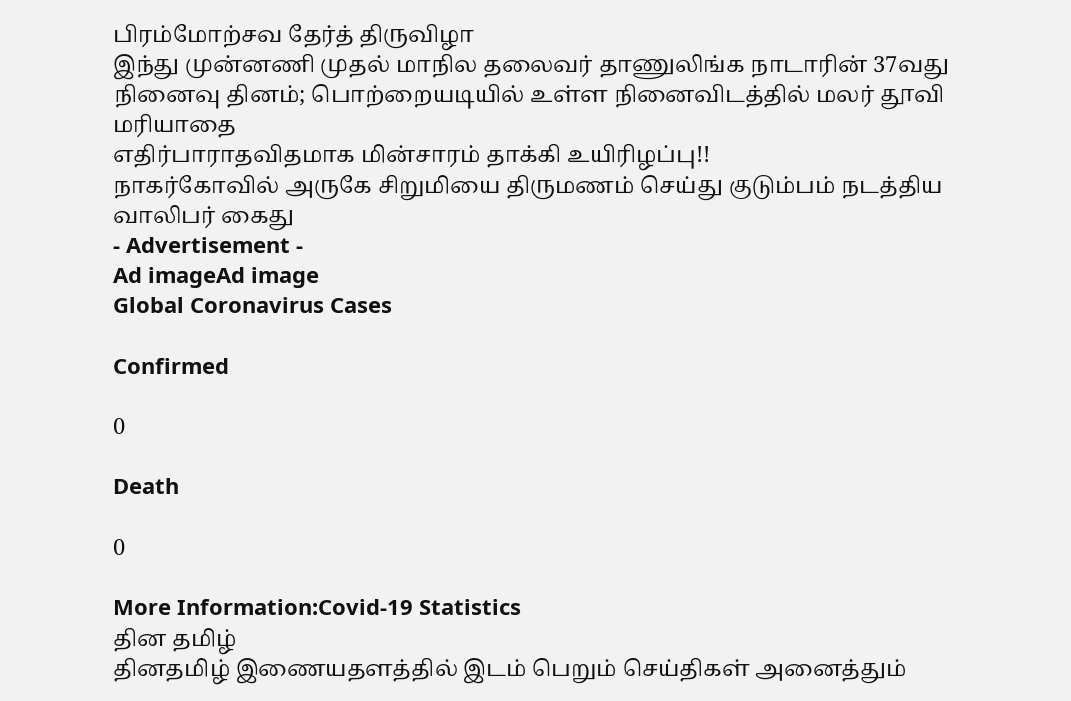பிரம்மோற்சவ தேர்த் திருவிழா
இந்து முன்னணி முதல் மாநில தலைவர் தாணுலிங்க நாடாரின் 37வது நினைவு தினம்; பொற்றையடியில் உள்ள நினைவிடத்தில் மலர் தூவி மரியாதை
எதிர்பாராதவிதமாக மின்சாரம் தாக்கி உயிரிழப்பு!!
நாகர்கோவில் அருகே சிறுமியை திருமணம் செய்து குடும்பம் நடத்திய வாலிபர் கைது
- Advertisement -
Ad imageAd image
Global Coronavirus Cases

Confirmed

0

Death

0

More Information:Covid-19 Statistics
தின தமிழ்
தினதமிழ் இணையதளத்தில் இடம் பெறும் செய்திகள் அனைத்தும்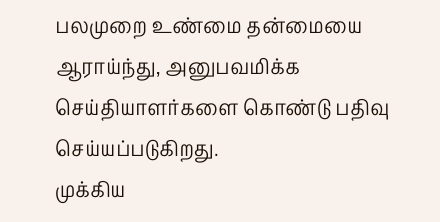பலமுறை உண்மை தன்மையை ஆராய்ந்து, அனுபவமிக்க செய்தியாளர்களை கொண்டு பதிவு செய்யப்படுகிறது.
முக்கிய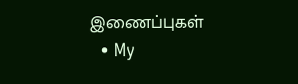இணைப்புகள்
  • My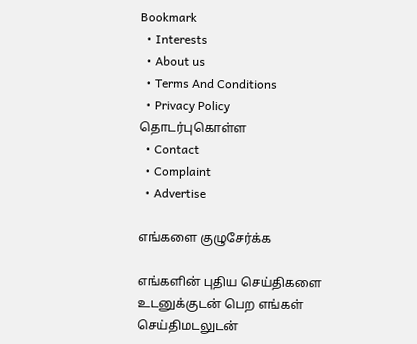Bookmark
  • Interests
  • About us
  • Terms And Conditions
  • Privacy Policy
தொடர்புகொள்ள
  • Contact
  • Complaint
  • Advertise

எங்களை குழுசேர்க்க

எங்களின் புதிய செய்திகளை உடனுக்குடன் பெற எங்கள் செய்திமடலுடன்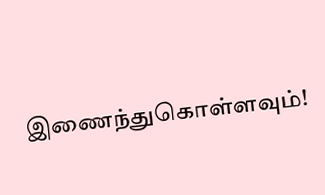இணைந்துகொள்ளவும்!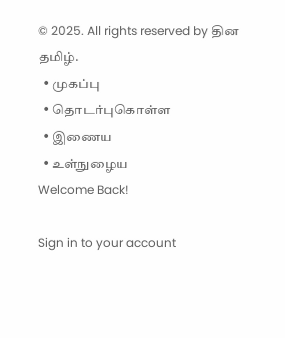© 2025. All rights reserved by தின தமிழ்.
  • முகப்பு
  • தொடர்புகொள்ள
  • இணைய
  • உள்நுழைய
Welcome Back!

Sign in to your account